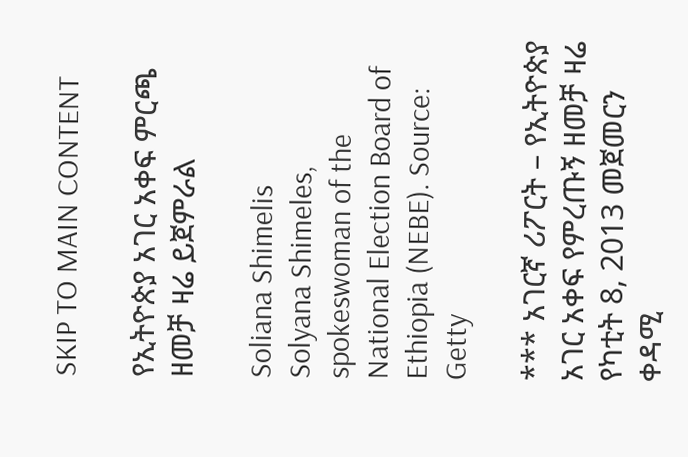SKIP TO MAIN CONTENT

የኢትዮጵያ አገር አቀፍ ምርጫ ዘመቻ ዛሬ ይጀምራል

Soliana Shimelis
Solyana Shimeles, spokeswoman of the National Election Board of Ethiopia (NEBE). Source: Getty

*** አገርኛ ሪፖርት – የኢትዮጵያ አገር አቀፍ የምረጡኝ ዘመቻ ዛሬ የካቲት 8, 2013 መጀመርን ቀዳሚ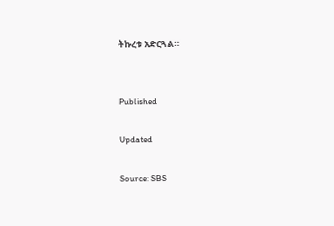ትኩረቱ አድርጓል።


Published

Updated

Source: SBS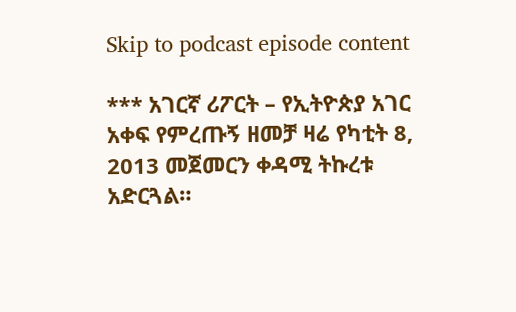Skip to podcast episode content

*** አገርኛ ሪፖርት – የኢትዮጵያ አገር አቀፍ የምረጡኝ ዘመቻ ዛሬ የካቲት 8, 2013 መጀመርን ቀዳሚ ትኩረቱ አድርጓል።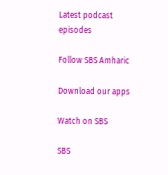Latest podcast episodes

Follow SBS Amharic

Download our apps

Watch on SBS

SBS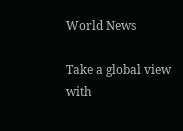World News

Take a global view with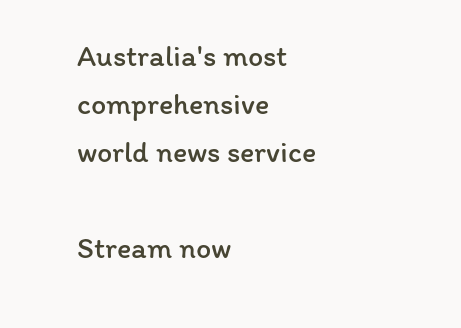Australia's most comprehensive world news service

Stream now